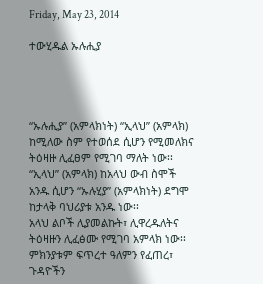Friday, May 23, 2014

ተውሂዱል ኡሉሒያ




“ኡሉሒያ” (አምላክነት) “ኢላህ” (አምላክ) ከሚለው ስም የተወሰደ ሲሆን የሚመለክና ትዕዛዙ ሊፈፀም የሚገባ ማለት ነው፡፡ “ኢላህ” (አምላክ) ከአላህ ውብ ስሞች አንዱ ሲሆን “ኡሉሂያ” (አምላክነት) ደግሞ ከታላቅ ባህሪያቱ አንዱ ነው፡፡
አላህ ልቦች ሊያመልኩት፣ ሊዋረዱለትና ትዕዛዙን ሊፈፅሙ የሚገባ አምላክ ነው፡፡ ምክንያቱም ፍጥረተ ዓለምን የፈጠረ፣ ጉዳዮችን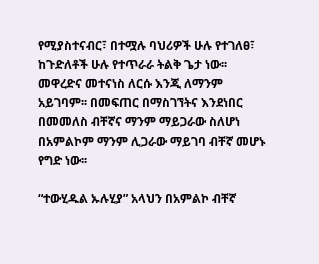የሚያስተናብር፣ በተሟሉ ባህሪዎች ሁሉ የተገለፀ፣ ከጉድለቶች ሁሉ የተጥራራ ትልቅ ጌታ ነው፡፡
መዋረድና መተናነስ ለርሱ እንጂ ለማንም አይገባም፡፡ በመፍጠር በማስገኘትና እንደነበር በመመለስ ብቸኛና ማንም ማይጋራው ስለሆነ በአምልኮም ማንም ሊጋራው ማይገባ ብቸኛ መሆኑ የግድ ነው፡፡

“ተውሂዱል ኡሉሂያ” አላህን በአምልኮ ብቸኛ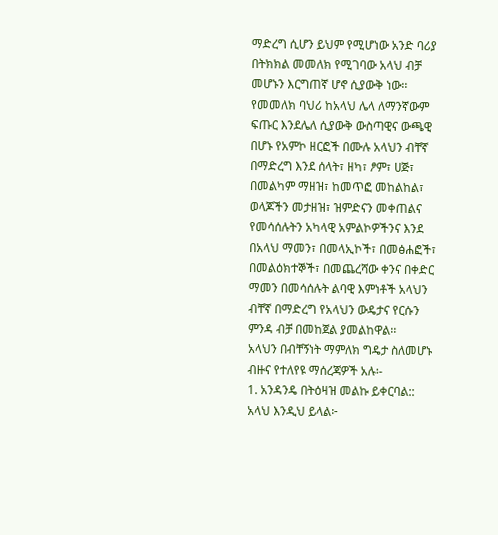ማድረግ ሲሆን ይህም የሚሆነው አንድ ባሪያ በትክክል መመለክ የሚገባው አላህ ብቻ መሆኑን እርግጠኛ ሆኖ ሲያውቅ ነው፡፡ የመመለክ ባህሪ ከአላህ ሌላ ለማንኛውም ፍጡር እንደሌለ ሲያውቅ ውስጣዊና ውጫዊ በሆኑ የአምኮ ዘርፎች በሙሉ አላህን ብቸኛ በማድረግ እንደ ሰላት፣ ዘካ፣ ፆም፣ ሀጅ፣ በመልካም ማዘዝ፣ ከመጥፎ መከልከል፣ ወላጆችን መታዘዝ፣ ዝምድናን መቀጠልና የመሳሰሉትን አካላዊ አምልኮዎችንና እንደ በአላህ ማመን፣ በመላኢኮች፣ በመፅሐፎች፣ በመልዕክተኞች፣ በመጨረሻው ቀንና በቀድር ማመን በመሳሰሉት ልባዊ እምነቶች አላህን ብቸኛ በማድረግ የአላህን ውዴታና የርሱን ምንዳ ብቻ በመከጀል ያመልከዋል፡፡
አላህን በብቸኝነት ማምለክ ግዴታ ስለመሆኑ ብዙና የተለየዩ ማሰረጃዎች አሉ፡-
1. አንዳንዴ በትዕዛዝ መልኩ ይቀርባል::
አላህ እንዲህ ይላል፦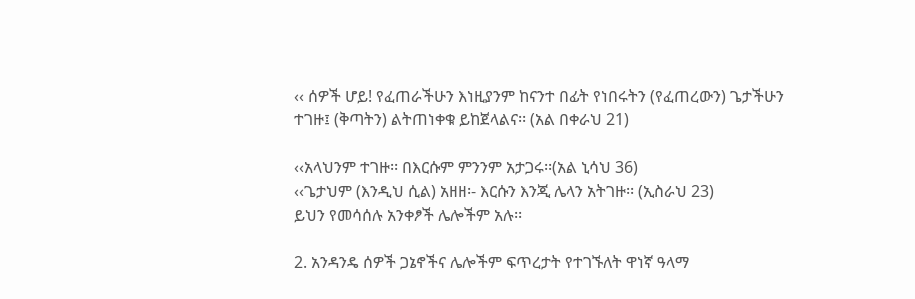‹‹ ሰዎች ሆይ! የፈጠራችሁን እነዚያንም ከናንተ በፊት የነበሩትን (የፈጠረውን) ጌታችሁን ተገዙ፤ (ቅጣትን) ልትጠነቀቁ ይከጀላልና፡፡ (አል በቀራህ 21)

‹‹አላህንም ተገዙ፡፡ በእርሱም ምንንም አታጋሩ፡፡(አል ኒሳህ 36)
‹‹ጌታህም (እንዲህ ሲል) አዘዘ፡- እርሱን እንጂ ሌላን አትገዙ፡፡ (ኢስራህ 23)
ይህን የመሳሰሉ አንቀፆች ሌሎችም አሉ፡፡

2. አንዳንዴ ሰዎች ጋኔኖችና ሌሎችም ፍጥረታት የተገኙለት ዋነኛ ዓላማ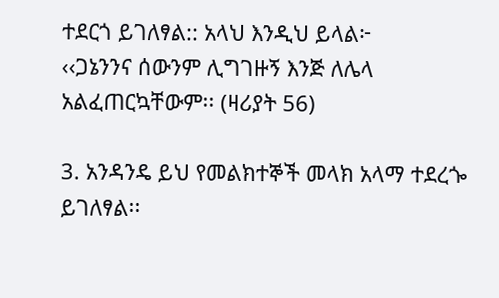ተደርጎ ይገለፃል:: አላህ እንዲህ ይላል፦
‹‹ጋኔንንና ሰውንም ሊግገዙኝ እንጅ ለሌላ አልፈጠርኳቸውም፡፡ (ዛሪያት 56)

3. አንዳንዴ ይህ የመልክተኞች መላክ አላማ ተደረጐ ይገለፃል፡፡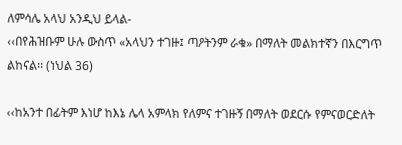ለምሳሌ አላህ አንዲህ ይላል-
‹‹በየሕዝቡም ሁሉ ውስጥ «አላህን ተገዙ፤ ጣዖትንም ራቁ» በማለት መልክተኛን በእርግጥ ልከናል፡፡ (ነህል 36)

‹‹ከአንተ በፊትም እነሆ ከእኔ ሌላ አምላክ የለምና ተገዙኝ በማለት ወደርሱ የምናወርድለት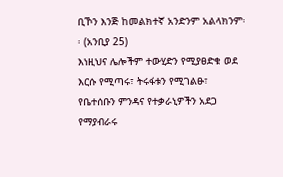ቢኾን እንጅ ከመልክተኛ አንድንም አልላክንም፡፡ (አንቢያ 25)
እነዚህና ሌሎችም ተውሂድን የሚያፀድቁ ወደ እርሱ የሚጣሩ፣ ትሩፋቱን የሚገልፁ፣ የቤተሰቡን ምንዳና የተቃራኒዎችን አደጋ የማያብራሩ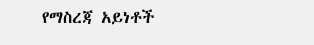የማስረጃ አይነቶች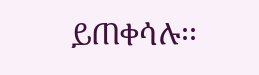ይጠቀሳሉ፡፡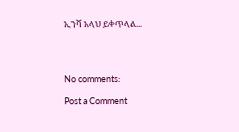ኢንሻ አላህ ይቀጥላል...




No comments:

Post a Comment